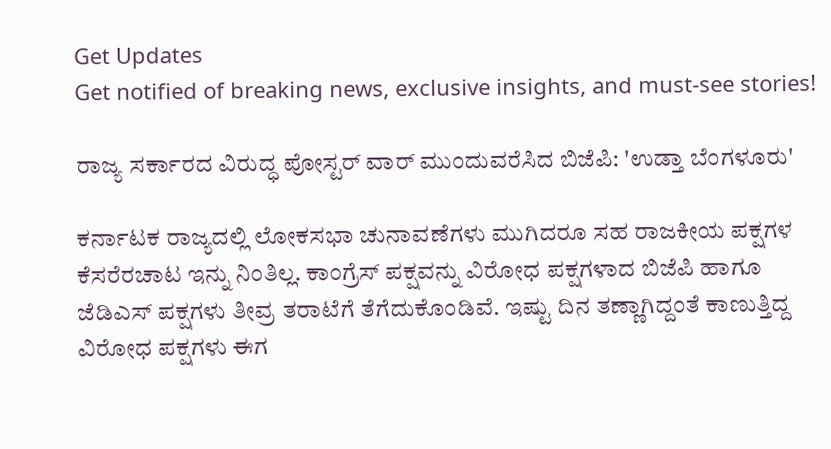Get Updates
Get notified of breaking news, exclusive insights, and must-see stories!

ರಾಜ್ಯ ಸರ್ಕಾರದ ವಿರುದ್ಧ ಪೋಸ್ಟರ್ ವಾರ್ ಮುಂದುವರೆಸಿದ ಬಿಜೆಪಿ: 'ಉಡ್ತಾ ಬೆಂಗಳೂರು'

ಕರ್ನಾಟಕ ರಾಜ್ಯದಲ್ಲಿ ಲೋಕಸಭಾ ಚುನಾವಣೆಗಳು ಮುಗಿದರೂ ಸಹ ರಾಜಕೀಯ ಪಕ್ಷಗಳ ಕೆಸರೆರಚಾಟ ಇನ್ನು ನಿಂತಿಲ್ಲ. ಕಾಂಗ್ರೆಸ್‌ ಪಕ್ಷವನ್ನು ವಿರೋಧ ಪಕ್ಷಗಳಾದ ಬಿಜೆಪಿ ಹಾಗೂ ಜೆಡಿಎಸ್‌ ಪಕ್ಷಗಳು ತೀವ್ರ ತರಾಟೆಗೆ ತೆಗೆದುಕೊಂಡಿವೆ. ಇಷ್ಟು ದಿನ ತಣ್ಣಾಗಿದ್ದಂತೆ ಕಾಣುತ್ತಿದ್ದ ವಿರೋಧ ಪಕ್ಷಗಳು ಈಗ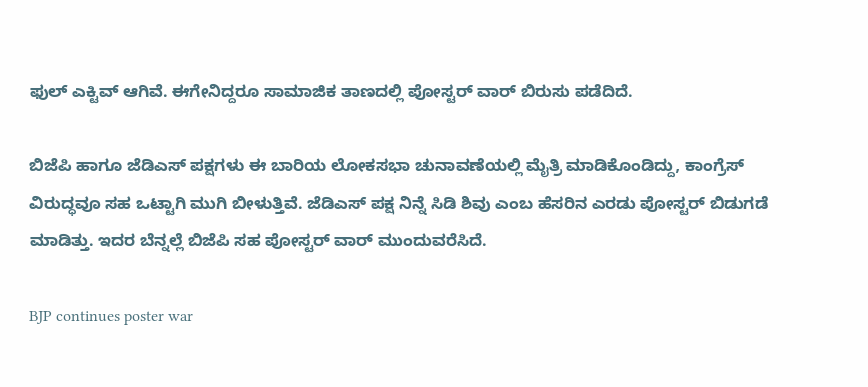ಫುಲ್‌ ಎಕ್ಟಿವ್‌ ಆಗಿವೆ. ಈಗೇನಿದ್ದರೂ ಸಾಮಾಜಿಕ ತಾಣದಲ್ಲಿ ಪೋಸ್ಟರ್‌ ವಾರ್‌ ಬಿರುಸು ಪಡೆದಿದೆ.

ಬಿಜೆಪಿ ಹಾಗೂ ಜೆಡಿಎಸ್‌ ಪಕ್ಷಗಳು ಈ ಬಾರಿಯ ಲೋಕಸಭಾ ಚುನಾವಣೆಯಲ್ಲಿ ಮೈತ್ರಿ ಮಾಡಿಕೊಂಡಿದ್ದು, ಕಾಂಗ್ರೆಸ್‌ ವಿರುದ್ಧವೂ ಸಹ ಒಟ್ಟಾಗಿ ಮುಗಿ ಬೀಳುತ್ತಿವೆ. ಜೆಡಿಎಸ್‌ ಪಕ್ಷ ನಿನ್ನೆ ಸಿಡಿ ಶಿವು ಎಂಬ ಹೆಸರಿನ ಎರಡು ಪೋಸ್ಟರ್‌ ಬಿಡುಗಡೆ ಮಾಡಿತ್ತು. ಇದರ ಬೆನ್ನಲ್ಲೆ ಬಿಜೆಪಿ ಸಹ ಪೋಸ್ಟರ್‌ ವಾರ್‌ ಮುಂದುವರೆಸಿದೆ.

BJP continues poster war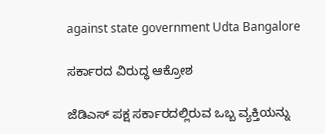against state government Udta Bangalore

ಸರ್ಕಾರದ ವಿರುದ್ಧ ಆಕ್ರೋಶ

ಜೆಡಿಎಸ್‌ ಪಕ್ಷ ಸರ್ಕಾರದಲ್ಲಿರುವ ಒಬ್ಬ ವ್ಯಕ್ತಿಯನ್ನು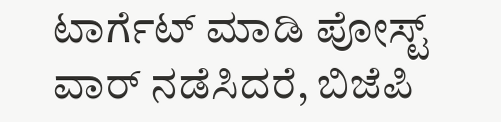ಟಾರ್ಗೆಟ್‌ ಮಾಡಿ ಪೋಸ್ಟ್ ವಾರ್‌ ನಡೆಸಿದರೆ, ಬಿಜೆಪಿ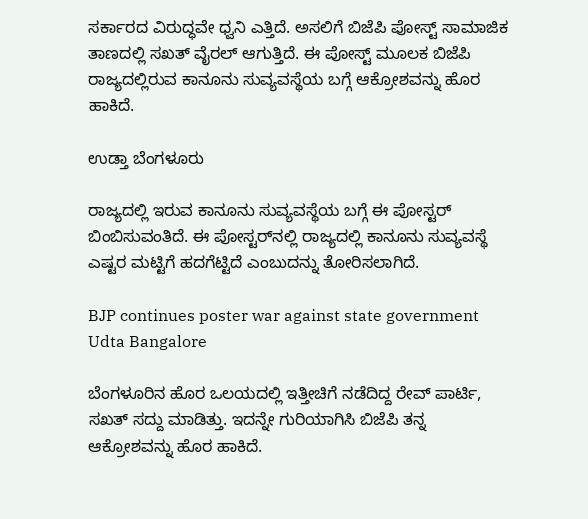ಸರ್ಕಾರದ ವಿರುದ್ಧವೇ ಧ್ವನಿ ಎತ್ತಿದೆ. ಅಸಲಿಗೆ ಬಿಜೆಪಿ ಪೋಸ್ಟ್‌ ಸಾಮಾಜಿಕ ತಾಣದಲ್ಲಿ ಸಖತ್‌ ವೈರಲ್‌ ಆಗುತ್ತಿದೆ. ಈ ಪೋಸ್ಟ್‌ ಮೂಲಕ ಬಿಜೆಪಿ ರಾಜ್ಯದಲ್ಲಿರುವ ಕಾನೂನು ಸುವ್ಯವಸ್ಥೆಯ ಬಗ್ಗೆ ಆಕ್ರೋಶವನ್ನು ಹೊರ ಹಾಕಿದೆ.

ಉಡ್ತಾ ಬೆಂಗಳೂರು

ರಾಜ್ಯದಲ್ಲಿ ಇರುವ ಕಾನೂನು ಸುವ್ಯವಸ್ಥೆಯ ಬಗ್ಗೆ ಈ ಪೋಸ್ಟರ್‌ ಬಿಂಬಿಸುವಂತಿದೆ. ಈ ಪೋಸ್ಟರ್‌ನಲ್ಲಿ ರಾಜ್ಯದಲ್ಲಿ ಕಾನೂನು ಸುವ್ಯವಸ್ಥೆ ಎಷ್ಟರ ಮಟ್ಟಿಗೆ ಹದಗೆಟ್ಟಿದೆ ಎಂಬುದನ್ನು ತೋರಿಸಲಾಗಿದೆ.

BJP continues poster war against state government Udta Bangalore

ಬೆಂಗಳೂರಿನ ಹೊರ ಒಲಯದಲ್ಲಿ ಇತ್ತೀಚಿಗೆ ನಡೆದಿದ್ದ ರೇವ್‌ ಪಾರ್ಟಿ, ಸಖತ್‌ ಸದ್ದು ಮಾಡಿತ್ತು. ಇದನ್ನೇ ಗುರಿಯಾಗಿಸಿ ಬಿಜೆಪಿ ತನ್ನ ಆಕ್ರೋಶವನ್ನು ಹೊರ ಹಾಕಿದೆ.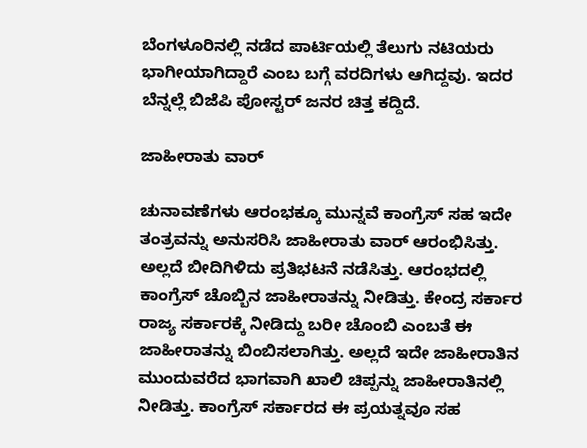ಬೆಂಗಳೂರಿನಲ್ಲಿ ನಡೆದ ಪಾರ್ಟಿಯಲ್ಲಿ ತೆಲುಗು ನಟಿಯರು ಭಾಗೀಯಾಗಿದ್ದಾರೆ ಎಂಬ ಬಗ್ಗೆ ವರದಿಗಳು ಆಗಿದ್ದವು. ಇದರ ಬೆನ್ನಲ್ಲೆ ಬಿಜೆಪಿ ಪೋಸ್ಟರ್‌ ಜನರ ಚಿತ್ತ ಕದ್ದಿದೆ.

ಜಾಹೀರಾತು ವಾರ್

ಚುನಾವಣೆಗಳು ಆರಂಭಕ್ಕೂ ಮುನ್ನವೆ ಕಾಂಗ್ರೆಸ್‌ ಸಹ ಇದೇ ತಂತ್ರವನ್ನು ಅನುಸರಿಸಿ ಜಾಹೀರಾತು ವಾರ್‌ ಆರಂಭಿಸಿತ್ತು. ಅಲ್ಲದೆ ಬೀದಿಗಿಳಿದು ಪ್ರತಿಭಟನೆ ನಡೆಸಿತ್ತು. ಆರಂಭದಲ್ಲಿ ಕಾಂಗ್ರೆಸ್‌ ಚೊಬ್ಬಿನ ಜಾಹೀರಾತನ್ನು ನೀಡಿತ್ತು. ಕೇಂದ್ರ ಸರ್ಕಾರ ರಾಜ್ಯ ಸರ್ಕಾರಕ್ಕೆ ನೀಡಿದ್ದು ಬರೀ ಚೊಂಬಿ ಎಂಬತೆ ಈ ಜಾಹೀರಾತನ್ನು ಬಿಂಬಿಸಲಾಗಿತ್ತು. ಅಲ್ಲದೆ ಇದೇ ಜಾಹೀರಾತಿನ ಮುಂದುವರೆದ ಭಾಗವಾಗಿ ಖಾಲಿ ಚಿಪ್ಪನ್ನು ಜಾಹೀರಾತಿನಲ್ಲಿ ನೀಡಿತ್ತು. ಕಾಂಗ್ರೆಸ್ ಸರ್ಕಾರದ ಈ ಪ್ರಯತ್ನವೂ ಸಹ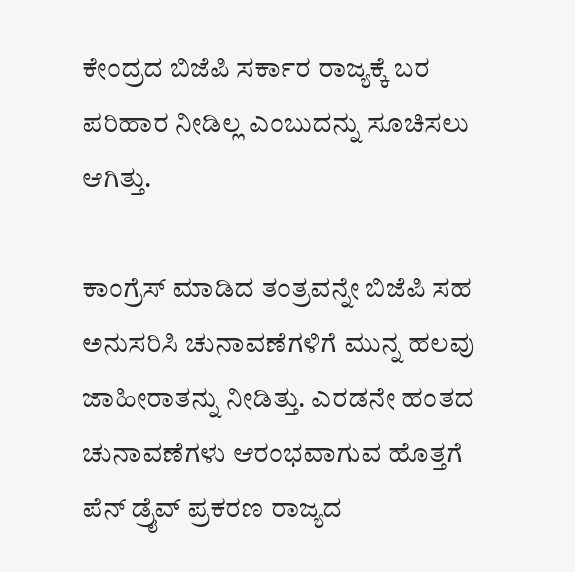ಕೇಂದ್ರದ ಬಿಜೆಪಿ ಸರ್ಕಾರ ರಾಜ್ಯಕ್ಕೆ ಬರ ಪರಿಹಾರ ನೀಡಿಲ್ಲ ಎಂಬುದನ್ನು ಸೂಚಿಸಲು ಆಗಿತ್ತು.

ಕಾಂಗ್ರೆಸ್ ಮಾಡಿದ ತಂತ್ರವನ್ನೇ ಬಿಜೆಪಿ ಸಹ ಅನುಸರಿಸಿ ಚುನಾವಣೆಗಳಿಗೆ ಮುನ್ನ ಹಲವು ಜಾಹೀರಾತನ್ನು ನೀಡಿತ್ತು. ಎರಡನೇ ಹಂತದ ಚುನಾವಣೆಗಳು ಆರಂಭವಾಗುವ ಹೊತ್ತಗೆ ಪೆನ್‌ ಡ್ರೈವ್‌ ಪ್ರಕರಣ ರಾಜ್ಯದ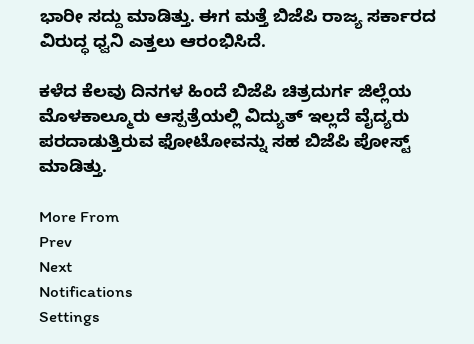ಭಾರೀ ಸದ್ದು ಮಾಡಿತ್ತು. ಈಗ ಮತ್ತೆ ಬಿಜೆಪಿ ರಾಜ್ಯ ಸರ್ಕಾರದ ವಿರುದ್ಧ ಧ್ವನಿ ಎತ್ತಲು ಆರಂಭಿಸಿದೆ.

ಕಳೆದ ಕೆಲವು ದಿನಗಳ ಹಿಂದೆ ಬಿಜೆಪಿ ಚಿತ್ರದುರ್ಗ ಜಿಲ್ಲೆಯ ಮೊಳಕಾಲ್ಮೂರು ಆಸ್ಪತ್ರೆಯಲ್ಲಿ ವಿದ್ಯುತ್ ಇಲ್ಲದೆ ವೈದ್ಯರು ಪರದಾಡುತ್ತಿರುವ ಫೋಟೋವನ್ನು ಸಹ ಬಿಜೆಪಿ ಪೋಸ್ಟ್ ಮಾಡಿತ್ತು.

More From
Prev
Next
Notifications
Settings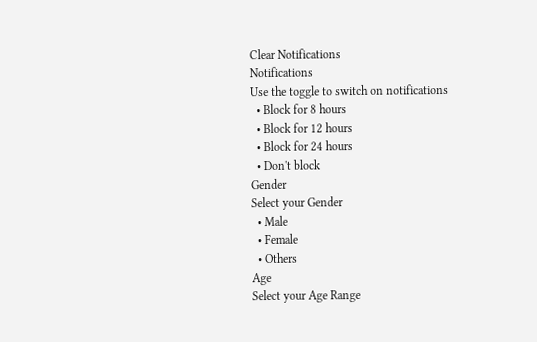Clear Notifications
Notifications
Use the toggle to switch on notifications
  • Block for 8 hours
  • Block for 12 hours
  • Block for 24 hours
  • Don't block
Gender
Select your Gender
  • Male
  • Female
  • Others
Age
Select your Age Range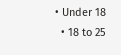• Under 18
  • 18 to 25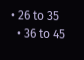• 26 to 35
  • 36 to 45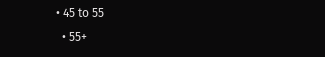• 45 to 55
  • 55+